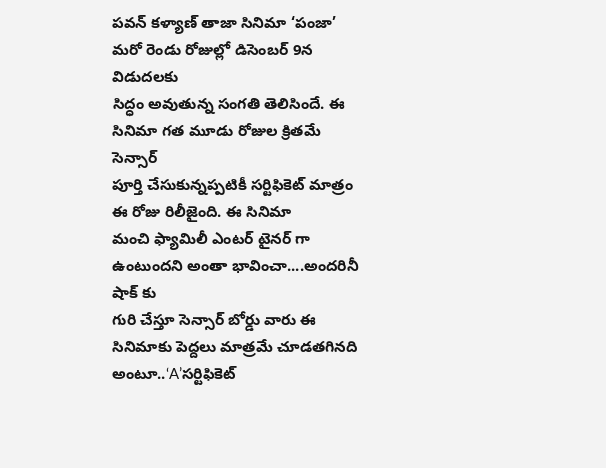పవన్ కళ్యాణ్ తాజా సినిమా ‘పంజా’ మరో రెండు రోజుల్లో డిసెంబర్ 9న విడుదలకు
సిద్ధం అవుతున్న సంగతి తెలిసిందే. ఈ సినిమా గత మూడు రోజుల క్రితమే సెన్సార్
పూర్తి చేసుకున్నప్పటికీ సర్టిఫికెట్ మాత్రం ఈ రోజు రిలీజైంది. ఈ సినిమా
మంచి ఫ్యామిలీ ఎంటర్ టైనర్ గా ఉంటుందని అంతా భావించా....అందరినీ షాక్ కు
గురి చేస్తూ సెన్సార్ బోర్డు వారు ఈ సినిమాకు పెద్దలు మాత్రమే చూడతగినది
అంటూ..‘A’సర్టిఫికెట్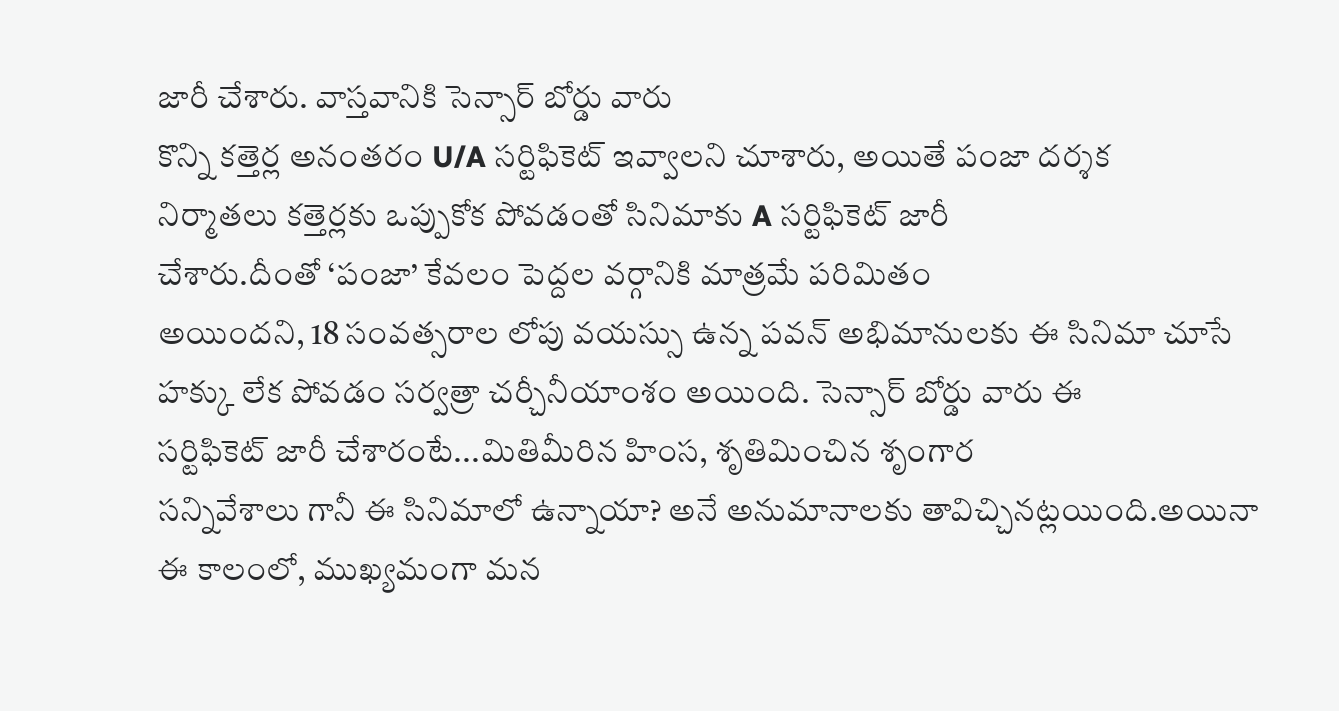జారీ చేశారు. వాస్తవానికి సెన్సార్ బోర్డు వారు
కొన్ని కత్తెర్ల అనంతరం U/A సర్టిఫికెట్ ఇవ్వాలని చూశారు, అయితే పంజా దర్శక
నిర్మాతలు కత్తెర్లకు ఒప్పుకోక పోవడంతో సినిమాకు A సర్టిఫికెట్ జారీ
చేశారు.దీంతో ‘పంజా’ కేవలం పెద్దల వర్గానికి మాత్రమే పరిమితం
అయిందని, 18 సంవత్సరాల లోపు వయస్సు ఉన్న పవన్ అభిమానులకు ఈ సినిమా చూసే
హక్కు లేక పోవడం సర్వత్రా చర్చీనీయాంశం అయింది. సెన్సార్ బోర్డు వారు ఈ
సర్టిఫికెట్ జారీ చేశారంటే...మితిమీరిన హింస, శృతిమించిన శృంగార
సన్నివేశాలు గానీ ఈ సినిమాలో ఉన్నాయా? అనే అనుమానాలకు తావిచ్చినట్లయింది.అయినా
ఈ కాలంలో, ముఖ్యమంగా మన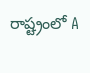రాష్ట్రంలో A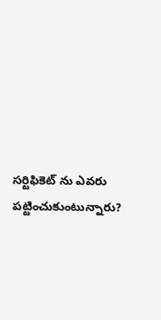సర్టిఫికెట్ ను ఎవరు
పట్టించుకుంటున్నారు?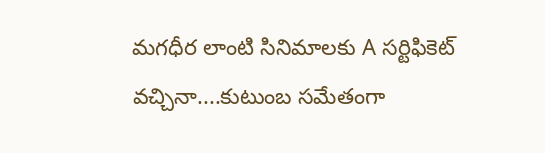మగధీర లాంటి సినిమాలకు A సర్టిఫికెట్
వచ్చినా....కుటుంబ సమేతంగా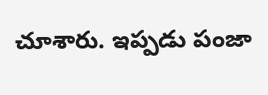చూశారు. ఇప్పడు పంజా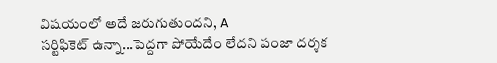విషయంలో అదే జరుగుతుందని, A
సర్టిఫికెట్ ఉన్నా...పెద్దగా పోయేదేం లేదని పంజా దర్శక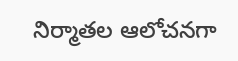నిర్మాతల ఆలోచనగా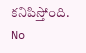కనిపిస్తోంది.
No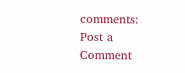comments:
Post a Comment